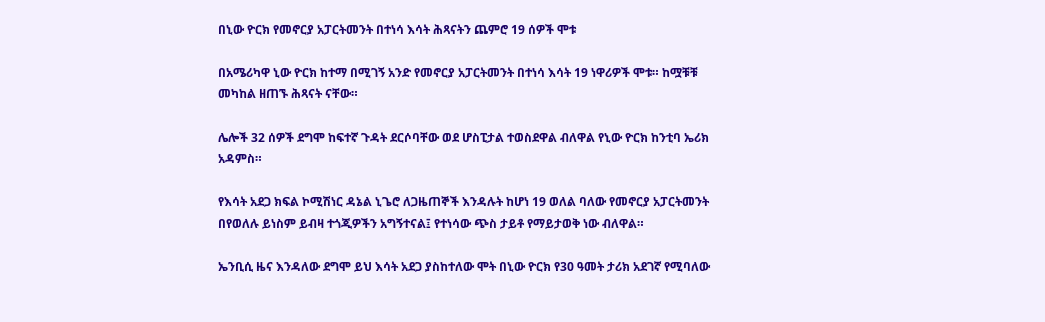በኒው ዮርክ የመኖርያ አፓርትመንት በተነሳ እሳት ሕጻናትን ጨምሮ 19 ሰዎች ሞቱ

በአሜሪካዋ ኒው ዮርክ ከተማ በሚገኝ አንድ የመኖርያ አፓርትመንት በተነሳ እሳት 19 ነዋሪዎች ሞቱ። ከሟቹቹ መካከል ዘጠኙ ሕጻናት ናቸው።

ሌሎች 32 ሰዎች ደግሞ ከፍተኛ ጉዳት ደርሶባቸው ወደ ሆስፒታል ተወስደዋል ብለዋል የኒው ዮርክ ከንቲባ ኤሪክ አዳምስ።

የእሳት አደጋ ክፍል ኮሚሽነር ዳኔል ኒጌሮ ለጋዜጠኞች እንዳሉት ከሆነ 19 ወለል ባለው የመኖርያ አፓርትመንት በየወለሉ ይነስም ይብዛ ተጎጂዎችን አግኝተናል፤ የተነሳው ጭስ ታይቶ የማይታወቅ ነው ብለዋል።

ኤንቢሲ ዜና እንዳለው ደግሞ ይህ እሳት አደጋ ያስከተለው ሞት በኒው ዮርክ የ30 ዓመት ታሪክ አደገኛ የሚባለው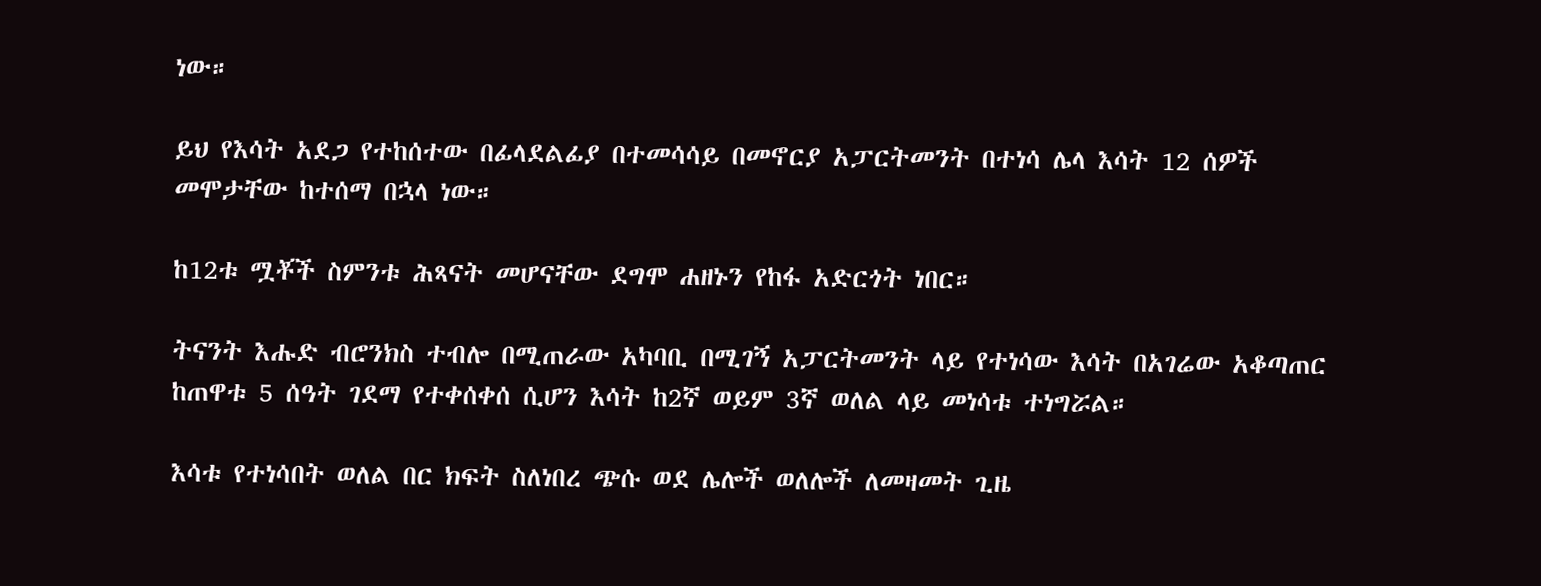ነው።

ይህ የእሳት አደጋ የተከሰተው በፊላደልፊያ በተመሳሳይ በመኖርያ አፓርትመንት በተነሳ ሌላ እሳት 12 ሰዎች መሞታቸው ከተሰማ በኋላ ነው።

ከ12ቱ ሟቾች ስምንቱ ሕጻናት መሆናቸው ደግሞ ሐዘኑን የከፋ አድርጎት ነበር።

ትናንት እሑድ ብሮንክስ ተብሎ በሚጠራው አካባቢ በሚገኝ አፓርትመንት ላይ የተነሳው እሳት በአገሬው አቆጣጠር ከጠዋቱ 5 ሰዓት ገደማ የተቀሰቀሰ ሲሆን እሳት ከ2ኛ ወይም 3ኛ ወለል ላይ መነሳቱ ተነግሯል።

እሳቱ የተነሳበት ወለል በር ክፍት ስለነበረ ጭሱ ወደ ሌሎች ወለሎች ለመዛመት ጊዜ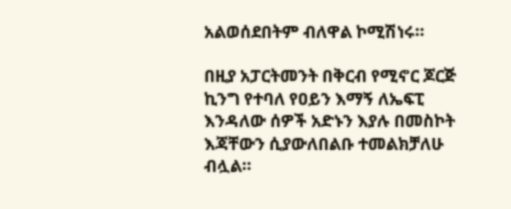አልወሰደበትም ብለዋል ኮሚሽነሩ።

በዚያ አፓርትመንት በቅርብ የሚኖር ጆርጅ ኪንግ የተባለ የዐይን እማኝ ለኤፍፒ እንዳለው ሰዎች አድኑን እያሉ በመስኮት እጃቸውን ሲያውለበልቡ ተመልክቻለሁ ብሏል።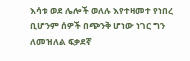እሳቱ ወደ ሌሎች ወለሉ እየተዛመተ የነበረ ቢሆንም ሰዎች በጭንቅ ሆነው ነገር ግን ለመዝለል ፍቃደኛ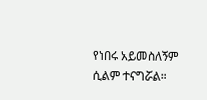የነበሩ አይመስለኝም ሲልም ተናግሯል።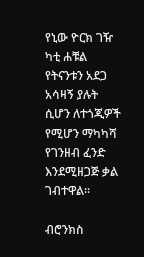የኒው ዮርክ ገዥ ካቲ ሐቹል የትናንቱን አደጋ አሳዛኝ ያሉት ሲሆን ለተጎጂዎች የሚሆን ማካካሻ የገንዘብ ፈንድ እንደሚዘጋጅ ቃል ገብተዋል።

ብሮንክስ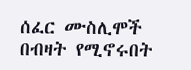ሰፈር ሙስሊሞች በብዛት የሚኖሩበት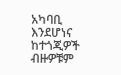አካባቢ እንደሆነና ከተጎጂዎች ብዙዎቹም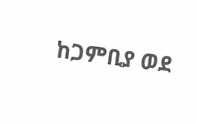ከጋምቢያ ወደ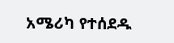አሜሪካ የተሰደዱ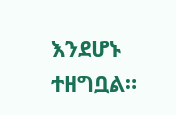እንደሆኑ ተዘግቧል።